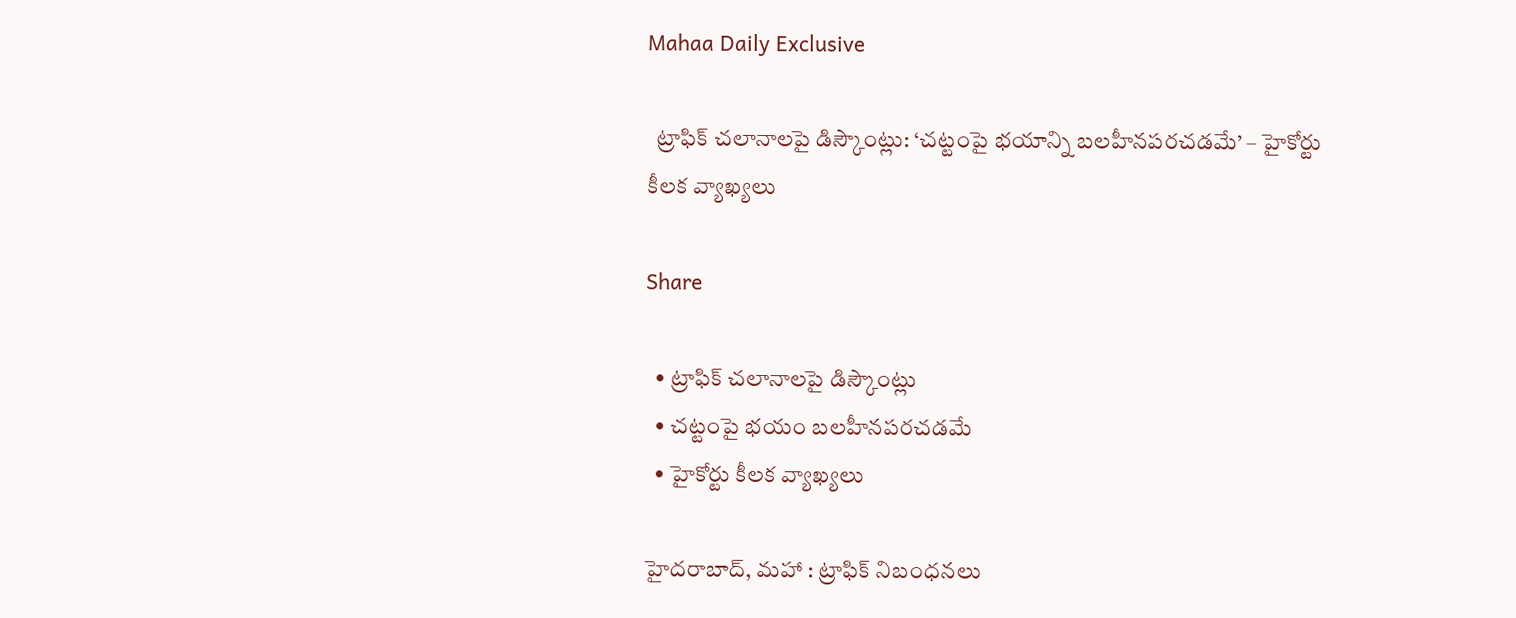Mahaa Daily Exclusive

  ట్రాఫిక్ చలానాలపై డిస్కౌంట్లు: ‘చట్టంపై భయాన్ని బలహీనపరచడమే’ – హైకోర్టు కీలక వ్యాఖ్యలు

Share

  • ట్రాఫిక్ చలానాలపై డిస్కౌంట్లు
  • చట్టంపై భయం బలహీనపరచడమే
  • హైకోర్టు కీలక వ్యాఖ్యలు

హైదరాబాద్, మహా : ట్రాఫిక్‌ నిబంధనలు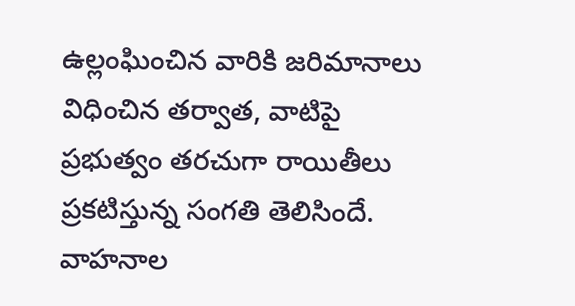ఉల్లంఘించిన వారికి జరిమానాలు విధించిన తర్వాత, వాటిపై ప్రభుత్వం తరచుగా రాయితీలు ప్రకటిస్తున్న సంగతి తెలిసిందే. వాహనాల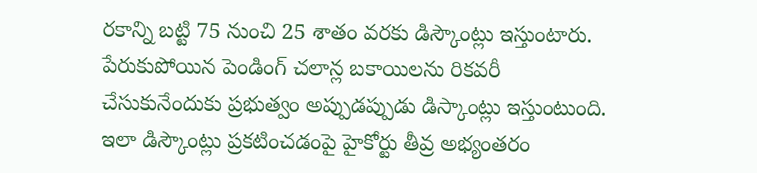రకాన్ని బట్టి 75 నుంచి 25 శాతం వరకు డిస్కౌంట్లు ఇస్తుంటారు. పేరుకుపోయిన పెండింగ్ చలాన్ల బకాయిలను రికవరీ చేసుకునేందుకు ప్రభుత్వం అప్పుడప్పుడు డిస్కాంట్లు ఇస్తుంటుంది. ఇలా డిస్కౌంట్లు ప్రకటించడంపై హైకోర్టు తీవ్ర అభ్యంతరం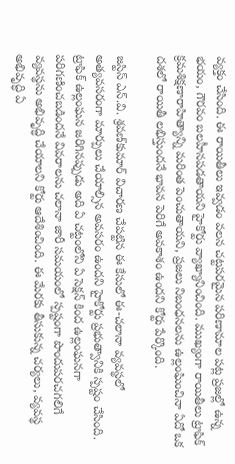వ్యక్తం చేసింది. ఈ రాయితీలు ఇవ్వడం వలన చట్టపరమైన పరిణామాల పట్ల ప్రజల్లో ఉన్న భయం, గౌరవం బలహీనపడతాయని హైకోర్టు వ్యాఖ్యానించింది. ముఖ్యంగా రాయితీలు ట్రాఫిక్‌ క్రమశిక్షణారాహిత్యాన్ని మరింత పెంచుతాయని, ప్రజలు నిబంధనలను ఉల్లంఘించినా ఏదో ఒక దశలో రాయితీ లభిస్తుందనే భావన పెరిగే అవకాశం ఉందని కోర్టు పేర్కొంది.

జస్టిస్‌ ఎన్‌.వి. శ్రవణ్‌కుమార్‌ విచారణ చేపట్టిన ఈ కేసులో ఈ-చలానా వ్యవస్థలో అత్యవసరంగా మార్పులు చేయాల్సిన అవసరం ఉందని హైకోర్టు ప్రభుత్వానికి స్పష్టం చేసింది. ట్రాఫిక్‌ ఉల్లంఘన జరిగినప్పుడు అది ఏ చట్టంలోని ఏ సెక్షన్‌ కింద ఉల్లంఘనగా పరిగణించబడిందనే వివరాలను చలానా జారీ సమయంలో స్పష్టంగా పొందుపరచగలిగే వ్యవస్థను అభివృద్ధి చేయాలని కోర్టు ఆదేశించింది. ఈ మేరకు తీసుకున్న చర్యలు, వ్యవస్థ అభివృద్ధి ఏ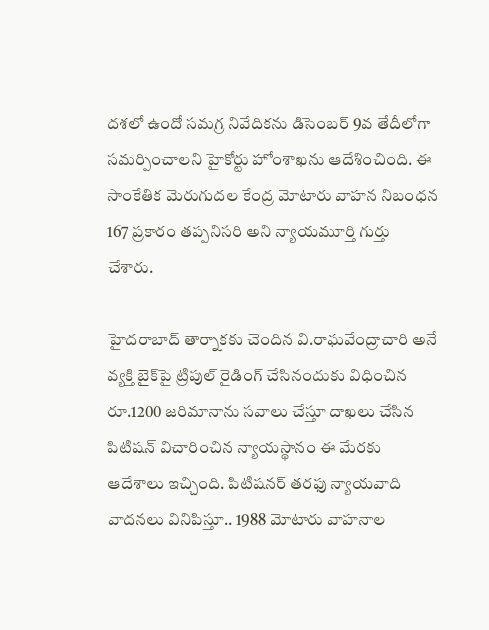దశలో ఉందో సమగ్ర నివేదికను డిసెంబర్ 9వ తేదీలోగా సమర్పించాలని హైకోర్టు హోంశాఖను ఆదేశించింది. ఈ సాంకేతిక మెరుగుదల కేంద్ర మోటారు వాహన నిబంధన 167 ప్రకారం తప్పనిసరి అని న్యాయమూర్తి గుర్తు చేశారు.

హైదరాబాద్‌ తార్నాకకు చెందిన వి.రాఘవేంద్రాచారి అనే వ్యక్తి బైక్‌పై ట్రిపుల్‌ రైడింగ్‌ చేసినందుకు విధించిన రూ.1200 జరిమానాను సవాలు చేస్తూ దాఖలు చేసిన పిటిషన్ విచారించిన న్యాయస్థానం ఈ మేరకు ఆదేశాలు ఇచ్చింది. పిటిషనర్ తరఫు న్యాయవాది వాదనలు వినిపిస్తూ.. 1988 మోటారు వాహనాల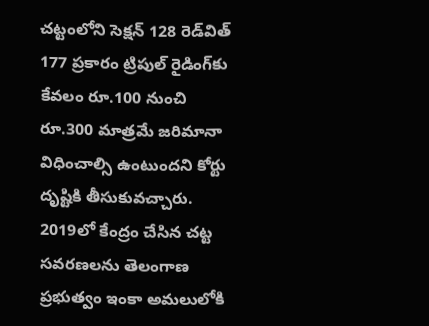చట్టంలోని సెక్షన్‌ 128 రెడ్‌విత్‌ 177 ప్రకారం ట్రిపుల్‌ రైడింగ్‌కు కేవలం రూ.100 నుంచి రూ.300 మాత్రమే జరిమానా విధించాల్సి ఉంటుందని కోర్టు దృష్టికి తీసుకువచ్చారు. 2019లో కేంద్రం చేసిన చట్ట సవరణలను తెలంగాణ ప్రభుత్వం ఇంకా అమలులోకి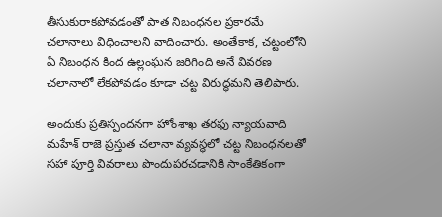తీసుకురాకపోవడంతో పాత నిబంధనల ప్రకారమే చలానాలు విధించాలని వాదించారు. అంతేకాక, చట్టంలోని ఏ నిబంధన కింద ఉల్లంఘన జరిగింది అనే వివరణ చలానాలో లేకపోవడం కూడా చట్ట విరుద్ధమని తెలిపారు.

అందుకు ప్రతిస్పందనగా హోంశాఖ తరఫు న్యాయవాది మహేశ్‌ రాజె ప్రస్తుత చలానా వ్యవస్థలో చట్ట నిబంధనలతో సహా పూర్తి వివరాలు పొందుపరచడానికి సాంకేతికంగా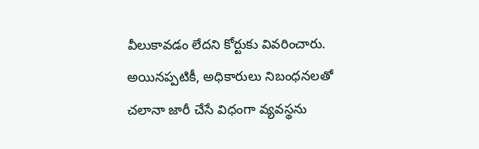వీలుకావడం లేదని కోర్టుకు వివరించారు. అయినప్పటికీ, అధికారులు నిబంధనలతో చలానా జారీ చేసే విధంగా వ్యవస్థను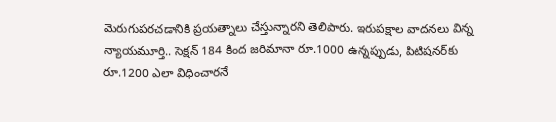మెరుగుపరచడానికి ప్రయత్నాలు చేస్తున్నారని తెలిపారు. ఇరుపక్షాల వాదనలు విన్న న్యాయమూర్తి.. సెక్షన్‌ 184 కింద జరిమానా రూ.1000 ఉన్నప్పుడు, పిటిషనర్‌కు రూ.1200 ఎలా విధించారనే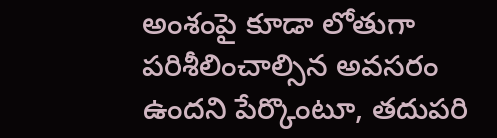అంశంపై కూడా లోతుగా పరిశీలించాల్సిన అవసరం ఉందని పేర్కొంటూ, తదుపరి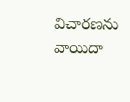విచారణను వాయిదా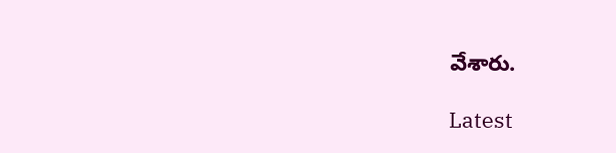వేశారు.

Latest